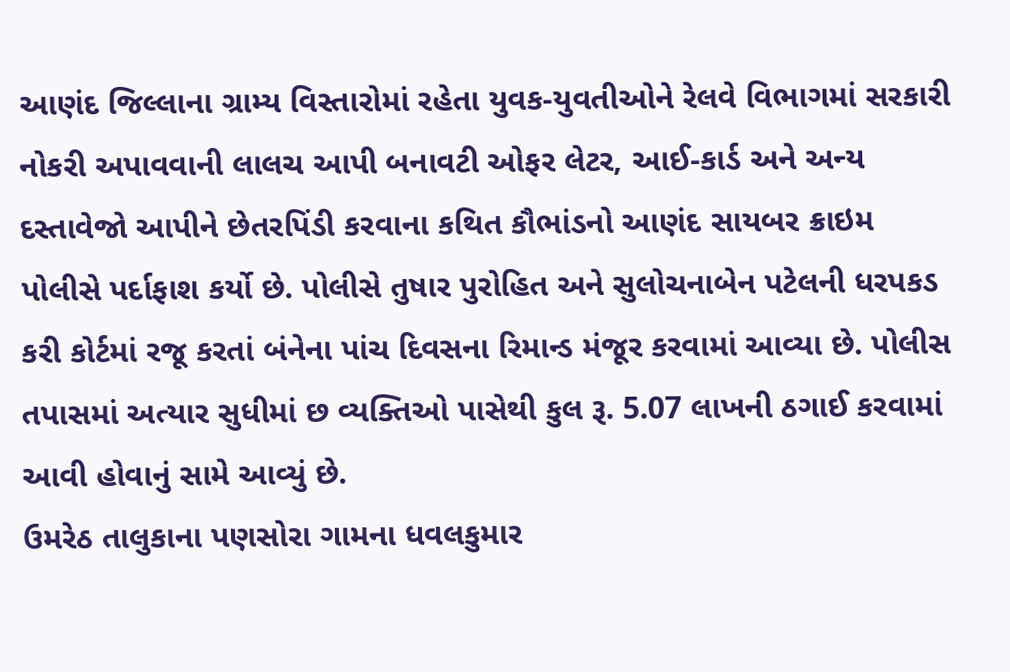આણંદ જિલ્લાના ગ્રામ્ય વિસ્તારોમાં રહેતા યુવક-યુવતીઓને રેલવે વિભાગમાં સરકારી નોકરી અપાવવાની લાલચ આપી બનાવટી ઓફર લેટર, આઈ-કાર્ડ અને અન્ય દસ્તાવેજો આપીને છેતરપિંડી કરવાના કથિત કૌભાંડનો આણંદ સાયબર ક્રાઇમ પોલીસે પર્દાફાશ કર્યો છે. પોલીસે તુષાર પુરોહિત અને સુલોચનાબેન પટેલની ધરપકડ કરી કોર્ટમાં રજૂ કરતાં બંનેના પાંચ દિવસના રિમાન્ડ મંજૂર કરવામાં આવ્યા છે. પોલીસ તપાસમાં અત્યાર સુધીમાં છ વ્યક્તિઓ પાસેથી કુલ રૂ. 5.07 લાખની ઠગાઈ કરવામાં આવી હોવાનું સામે આવ્યું છે.
ઉમરેઠ તાલુકાના પણસોરા ગામના ધવલકુમાર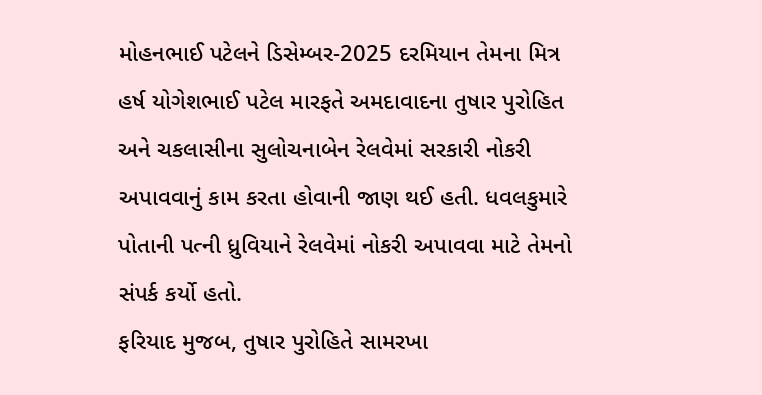મોહનભાઈ પટેલને ડિસેમ્બર-2025 દરમિયાન તેમના મિત્ર હર્ષ યોગેશભાઈ પટેલ મારફતે અમદાવાદના તુષાર પુરોહિત અને ચકલાસીના સુલોચનાબેન રેલવેમાં સરકારી નોકરી અપાવવાનું કામ કરતા હોવાની જાણ થઈ હતી. ધવલકુમારે પોતાની પત્ની ધ્રુવિયાને રેલવેમાં નોકરી અપાવવા માટે તેમનો સંપર્ક કર્યો હતો.
ફરિયાદ મુજબ, તુષાર પુરોહિતે સામરખા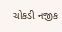ચોકડી નજીક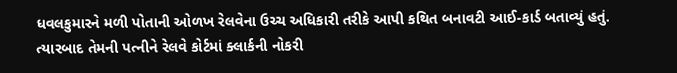ધવલકુમારને મળી પોતાની ઓળખ રેલવેના ઉચ્ચ અધિકારી તરીકે આપી કથિત બનાવટી આઈ-કાર્ડ બતાવ્યું હતું. ત્યારબાદ તેમની પત્નીને રેલવે કોર્ટમાં ક્લાર્કની નોકરી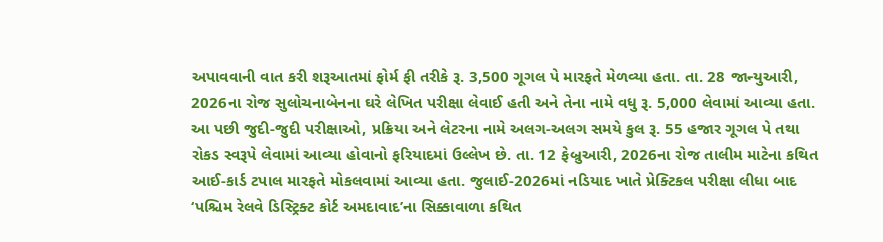અપાવવાની વાત કરી શરૂઆતમાં ફોર્મ ફી તરીકે રૂ. 3,500 ગૂગલ પે મારફતે મેળવ્યા હતા. તા. 28 જાન્યુઆરી, 2026ના રોજ સુલોચનાબેનના ઘરે લેખિત પરીક્ષા લેવાઈ હતી અને તેના નામે વધુ રૂ. 5,000 લેવામાં આવ્યા હતા.
આ પછી જુદી-જુદી પરીક્ષાઓ, પ્રક્રિયા અને લેટરના નામે અલગ-અલગ સમયે કુલ રૂ. 55 હજાર ગૂગલ પે તથા રોકડ સ્વરૂપે લેવામાં આવ્યા હોવાનો ફરિયાદમાં ઉલ્લેખ છે. તા. 12 ફેબ્રુઆરી, 2026ના રોજ તાલીમ માટેના કથિત આઈ-કાર્ડ ટપાલ મારફતે મોકલવામાં આવ્યા હતા. જુલાઈ-2026માં નડિયાદ ખાતે પ્રેક્ટિકલ પરીક્ષા લીધા બાદ ‘પશ્ચિમ રેલવે ડિસ્ટ્રિક્ટ કોર્ટ અમદાવાદ’ના સિક્કાવાળા કથિત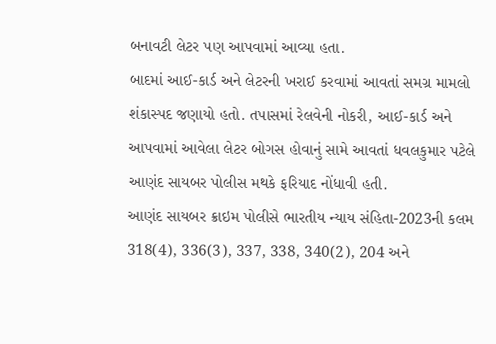બનાવટી લેટર પણ આપવામાં આવ્યા હતા.
બાદમાં આઈ-કાર્ડ અને લેટરની ખરાઈ કરવામાં આવતાં સમગ્ર મામલો શંકાસ્પદ જણાયો હતો. તપાસમાં રેલવેની નોકરી, આઈ-કાર્ડ અને આપવામાં આવેલા લેટર બોગસ હોવાનું સામે આવતાં ધવલકુમાર પટેલે આણંદ સાયબર પોલીસ મથકે ફરિયાદ નોંધાવી હતી.
આણંદ સાયબર ક્રાઇમ પોલીસે ભારતીય ન્યાય સંહિતા-2023ની કલમ 318(4), 336(3), 337, 338, 340(2), 204 અને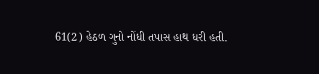61(2) હેઠળ ગુનો નોંધી તપાસ હાથ ધરી હતી.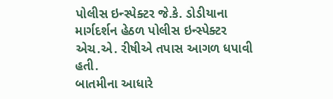પોલીસ ઇન્સ્પેક્ટર જે.કે. ડોડીયાના માર્ગદર્શન હેઠળ પોલીસ ઇન્સ્પેક્ટર એચ.એ. રીષીએ તપાસ આગળ ધપાવી હતી.
બાતમીના આધારે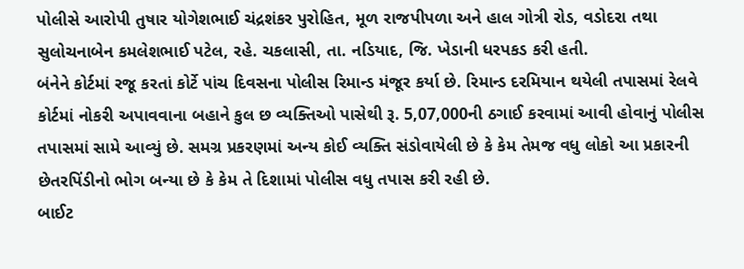પોલીસે આરોપી તુષાર યોગેશભાઈ ચંદ્રશંકર પુરોહિત, મૂળ રાજપીપળા અને હાલ ગોત્રી રોડ, વડોદરા તથા સુલોચનાબેન કમલેશભાઈ પટેલ, રહે. ચકલાસી, તા. નડિયાદ, જિ. ખેડાની ધરપકડ કરી હતી.
બંનેને કોર્ટમાં રજૂ કરતાં કોર્ટે પાંચ દિવસના પોલીસ રિમાન્ડ મંજૂર કર્યા છે. રિમાન્ડ દરમિયાન થયેલી તપાસમાં રેલવે કોર્ટમાં નોકરી અપાવવાના બહાને કુલ છ વ્યક્તિઓ પાસેથી રૂ. 5,07,000ની ઠગાઈ કરવામાં આવી હોવાનું પોલીસ તપાસમાં સામે આવ્યું છે. સમગ્ર પ્રકરણમાં અન્ય કોઈ વ્યક્તિ સંડોવાયેલી છે કે કેમ તેમજ વધુ લોકો આ પ્રકારની છેતરપિંડીનો ભોગ બન્યા છે કે કેમ તે દિશામાં પોલીસ વધુ તપાસ કરી રહી છે.
બાઈટ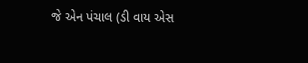જે એન પંચાલ (ડી વાય એસ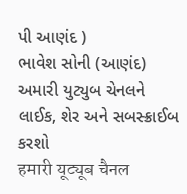પી આણંદ )
ભાવેશ સોની (આણંદ)
અમારી યુટ્યુબ ચેનલને લાઈક, શેર અને સબસ્ક્રાઈબ કરશો
हमारी यूट्यूब चैनल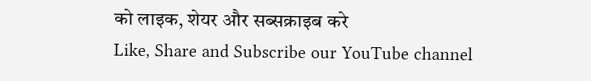को लाइक, शेयर और सब्सक्राइब करे
Like, Share and Subscribe our YouTube channel